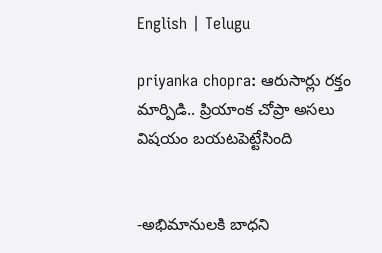English | Telugu

priyanka chopra: ఆరుసార్లు రక్తం మార్పిడి.. ప్రియాంక చోప్రా అసలు విషయం బయటపెట్టేసింది


-అభిమానులకి బాధని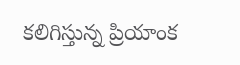కలిగిస్తున్న ప్రియాంక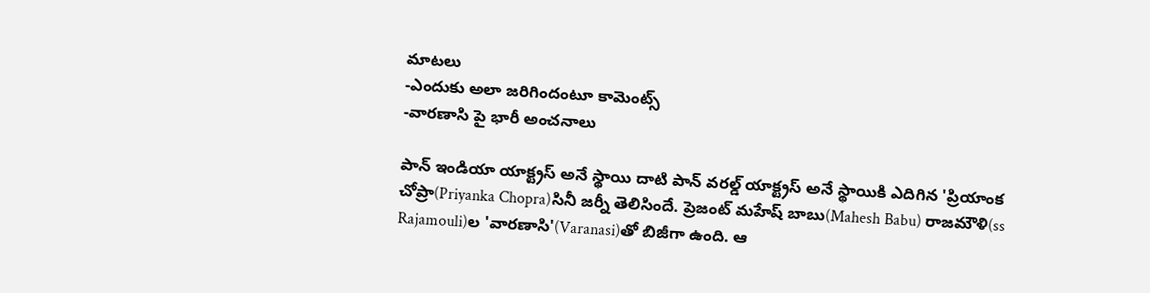మాటలు
-ఎందుకు అలా జరిగిందంటూ కామెంట్స్
-వారణాసి పై భారీ అంచనాలు

పాన్ ఇండియా యాక్ట్రస్ అనే స్థాయి దాటి పాన్ వరల్డ్ యాక్ట్రస్ అనే స్థాయికి ఎదిగిన 'ప్రియాంక చోప్రా(Priyanka Chopra)సినీ జర్నీ తెలిసిందే. ప్రెజంట్ మహేష్ బాబు(Mahesh Babu) రాజమౌళి(ss Rajamouli)ల 'వారణాసి'(Varanasi)తో బిజీగా ఉంది. ఆ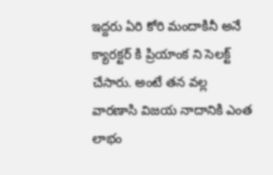ఇద్దరు ఏరి కోరి మందాకినీ అనే క్యారక్టర్ కి ప్రియాంక ని సెలక్ట్ చేసారు. అంటే తన వల్ల వారణాసి విజయ నాదానికి ఎంత లాభం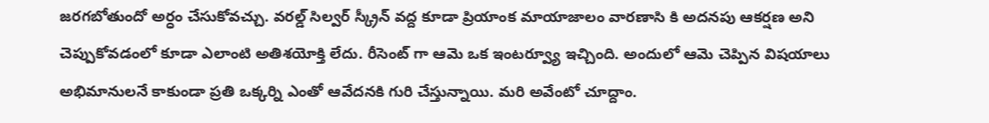జరగబోతుందో అర్ధం చేసుకోవచ్చు. వరల్డ్ సిల్వర్ స్క్రీన్ వద్ద కూడా ప్రియాంక మాయాజాలం వారణాసి కి అదనపు ఆకర్షణ అని చెప్పుకోవడంలో కూడా ఎలాంటి అతిశయోక్తి లేదు. రీసెంట్ గా ఆమె ఒక ఇంటర్వ్యూ ఇచ్చింది. అందులో ఆమె చెప్పిన విషయాలు అభిమానులనే కాకుండా ప్రతి ఒక్కర్ని ఎంతో ఆవేదనకి గురి చేస్తున్నాయి. మరి అవేంటో చూద్దాం.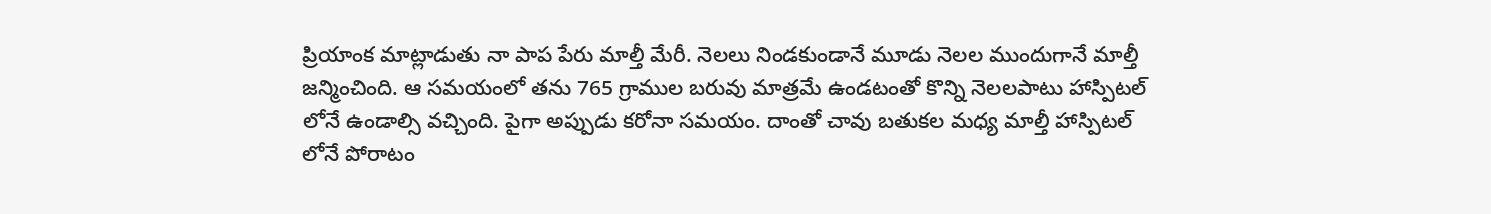ప్రియాంక మాట్లాడుతు నా పాప పేరు మాల్తీ మేరీ. నెలలు నిండకుండానే మూడు నెలల ముందుగానే మాల్తీ జన్మించింది. ఆ సమయంలో తను 765 గ్రాముల బరువు మాత్రమే ఉండటంతో కొన్ని నెలలపాటు హాస్పిటల్ లోనే ఉండాల్సి వచ్చింది. పైగా అప్పుడు కరోనా సమయం. దాంతో చావు బతుకల మధ్య మాల్తీ హాస్పిటల్ లోనే పోరాటం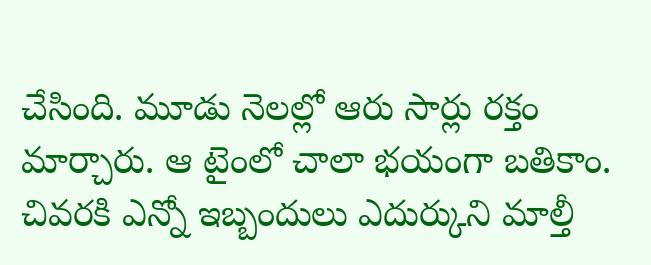చేసింది. మూడు నెలల్లో ఆరు సార్లు రక్తం మార్చారు. ఆ టైంలో చాలా భయంగా బతికాం. చివరకి ఎన్నో ఇబ్బందులు ఎదుర్కుని మాల్తీ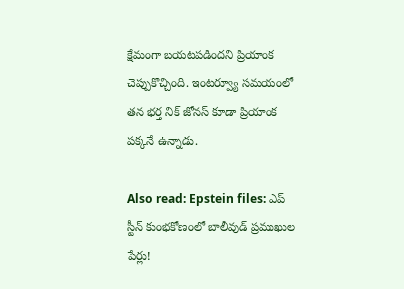క్షేమంగా బయటపడిందని ప్రియాంక చెప్పుకొచ్చింది. ఇంటర్వ్యూ సమయంలో తన భర్త నిక్ జోనస్ కూడా ప్రియాంక పక్కనే ఉన్నాడు.

Also read: Epstein files: ఎప్ స్టీన్ కుంభకోణంలో బాలీవుడ్ ప్రముఖుల పేర్లు!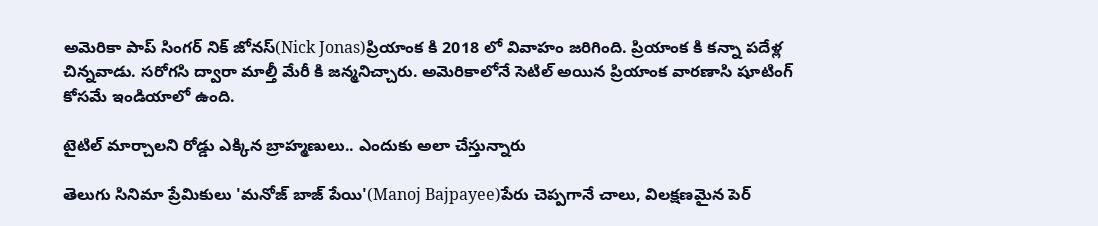అమెరికా పాప్ సింగర్ నిక్ జోనస్(Nick Jonas)ప్రియాంక కి 2018 లో వివాహం జరిగింది. ప్రియాంక కి కన్నా పదేళ్ల చిన్నవాడు. సరోగసి ద్వారా మాల్తీ మేరీ కి జన్మనిచ్చారు. అమెరికాలోనే సెటిల్ అయిన ప్రియాంక వారణాసి షూటింగ్ కోసమే ఇండియాలో ఉంది.

టైటిల్ మార్చాలని రోడ్డు ఎక్కిన బ్రాహ్మణులు.. ఎందుకు అలా చేస్తున్నారు

తెలుగు సినిమా ప్రేమికులు 'మనోజ్ బాజ్ పేయి'(Manoj Bajpayee)పేరు చెప్పగానే చాలు, విలక్షణమైన పెర్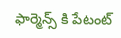ఫార్మెన్స్ కి పేటంట్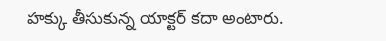హక్కు తీసుకున్న యాక్టర్ కదా అంటారు.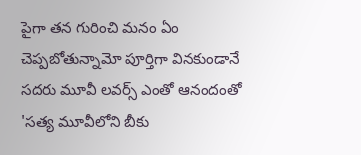పైగా తన గురించి మనం ఏం చెప్పబోతున్నామో పూర్తిగా వినకుండానే సదరు మూవీ లవర్స్ ఎంతో ఆనందంతో 'సత్య మూవీలోని బీకు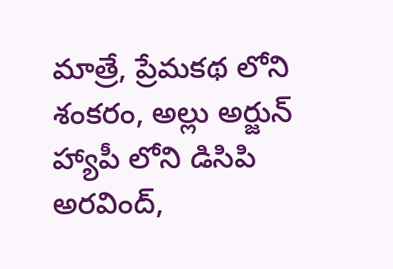మాత్రే, ప్రేమకథ లోని శంకరం, అల్లు అర్జున్  హ్యాపీ లోని డిసిపి అరవింద్,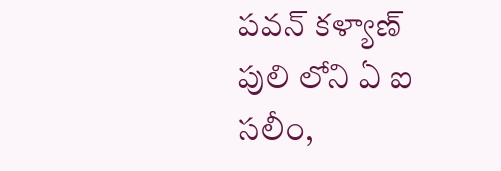పవన్ కళ్యాణ్  పులి లోని ఏ ఐ సలీం,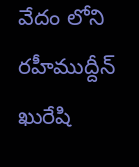వేదం లోని రహీముద్దీన్ ఖురేషి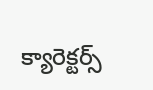క్యారెక్టర్స్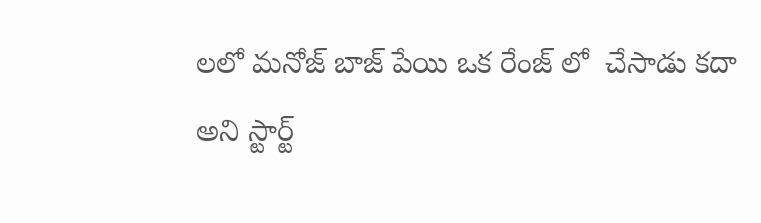లలో మనోజ్ బాజ్ పేయి ఒక రేంజ్ లో  చేసాడు కదా అని స్టార్ట్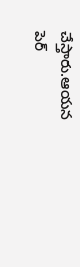చేస్తారు.ఆయన పెర్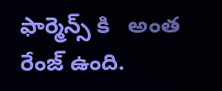ఫార్మెన్స్ కి   అంత రేంజ్ ఉంది.